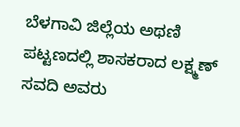ಬೆಳಗಾವಿ ಜಿಲ್ಲೆಯ ಅಥಣಿ ಪಟ್ಟಣದಲ್ಲಿ ಶಾಸಕರಾದ ಲಕ್ಷ್ಮಣ್ ಸವದಿ ಅವರು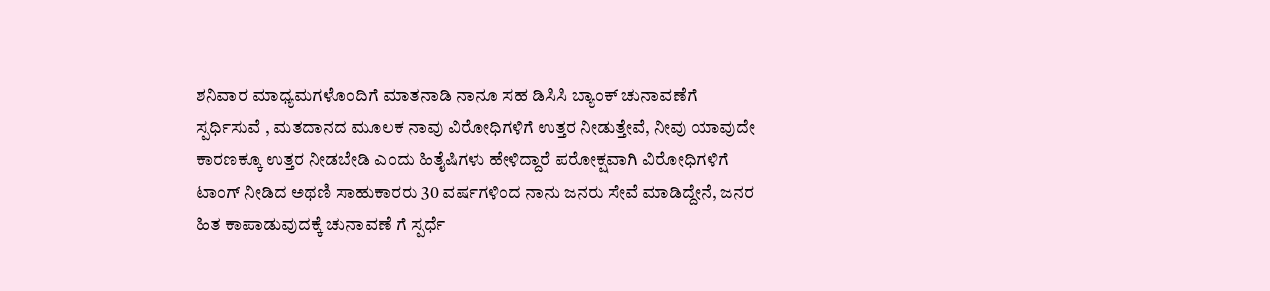ಶನಿವಾರ ಮಾಧ್ಯಮಗಳೊಂದಿಗೆ ಮಾತನಾಡಿ ನಾನೂ ಸಹ ಡಿಸಿಸಿ ಬ್ಯಾಂಕ್ ಚುನಾವಣೆಗೆ ಸ್ಪರ್ಧಿಸುವೆ , ಮತದಾನದ ಮೂಲಕ ನಾವು ವಿರೋಧಿಗಳಿಗೆ ಉತ್ತರ ನೀಡುತ್ತೇವೆ, ನೀವು ಯಾವುದೇ ಕಾರಣಕ್ಕೂ ಉತ್ತರ ನೀಡಬೇಡಿ ಎಂದು ಹಿತೈಷಿಗಳು ಹೇಳಿದ್ದಾರೆ ಪರೋಕ್ಷವಾಗಿ ವಿರೋಧಿಗಳಿಗೆ ಟಾಂಗ್ ನೀಡಿದ ಅಥಣಿ ಸಾಹುಕಾರರು 30 ವರ್ಷಗಳಿಂದ ನಾನು ಜನರು ಸೇವೆ ಮಾಡಿದ್ದೇನೆ, ಜನರ ಹಿತ ಕಾಪಾಡುವುದಕ್ಕೆ ಚುನಾವಣೆ ಗೆ ಸ್ಪರ್ಧೆ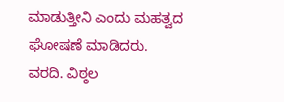ಮಾಡುತ್ತೀನಿ ಎಂದು ಮಹತ್ವದ ಘೋಷಣೆ ಮಾಡಿದರು.
ವರದಿ. ವಿಠ್ಠಲ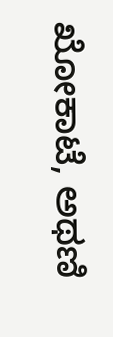ಖೋಕಾಟೆ, ಅಥಣಿ